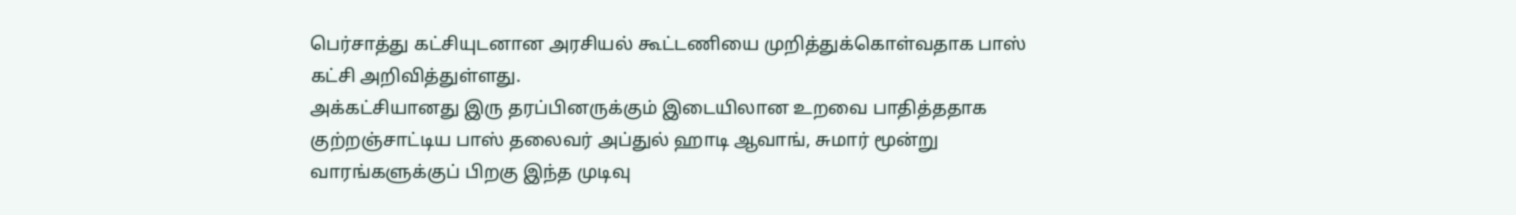பெர்சாத்து கட்சியுடனான அரசியல் கூட்டணியை முறித்துக்கொள்வதாக பாஸ் கட்சி அறிவித்துள்ளது.
அக்கட்சியானது இரு தரப்பினருக்கும் இடையிலான உறவை பாதித்ததாக குற்றஞ்சாட்டிய பாஸ் தலைவர் அப்துல் ஹாடி ஆவாங், சுமார் மூன்று வாரங்களுக்குப் பிறகு இந்த முடிவு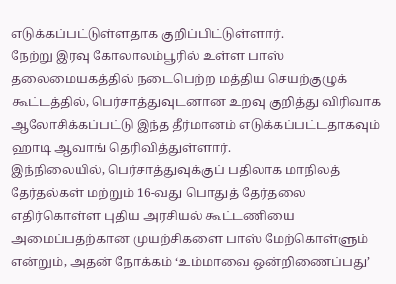எடுக்கப்பட்டுள்ளதாக குறிப்பிட்டுள்ளார்.
நேற்று இரவு கோலாலம்பூரில் உள்ள பாஸ் தலைமையகத்தில் நடைபெற்ற மத்திய செயற்குழுக் கூட்டத்தில், பெர்சாத்துவுடனான உறவு குறித்து விரிவாக ஆலோசிக்கப்பட்டு இந்த தீர்மானம் எடுக்கப்பட்டதாகவும் ஹாடி ஆவாங் தெரிவித்துள்ளார்.
இந்நிலையில், பெர்சாத்துவுக்குப் பதிலாக மாநிலத் தேர்தல்கள் மற்றும் 16-வது பொதுத் தேர்தலை எதிர்கொள்ள புதிய அரசியல் கூட்டணியை அமைப்பதற்கான முயற்சிகளை பாஸ் மேற்கொள்ளும் என்றும், அதன் நோக்கம் ‘உம்மாவை ஒன்றிணைப்பது’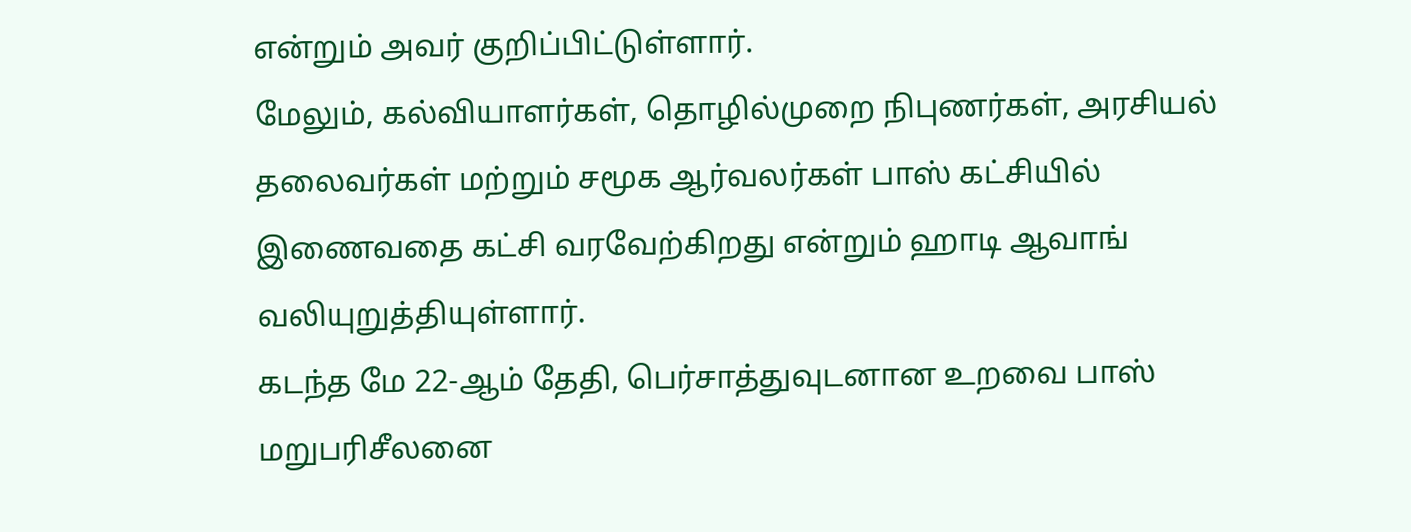என்றும் அவர் குறிப்பிட்டுள்ளார்.
மேலும், கல்வியாளர்கள், தொழில்முறை நிபுணர்கள், அரசியல் தலைவர்கள் மற்றும் சமூக ஆர்வலர்கள் பாஸ் கட்சியில் இணைவதை கட்சி வரவேற்கிறது என்றும் ஹாடி ஆவாங் வலியுறுத்தியுள்ளார்.
கடந்த மே 22-ஆம் தேதி, பெர்சாத்துவுடனான உறவை பாஸ் மறுபரிசீலனை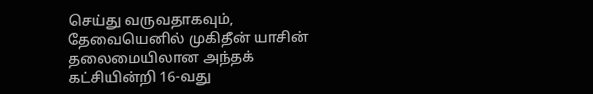செய்து வருவதாகவும், தேவையெனில் முகிதீன் யாசின் தலைமையிலான அந்தக் கட்சியின்றி 16-வது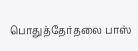பொதுத்தேர்தலை பாஸ்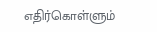எதிர்கொள்ளும்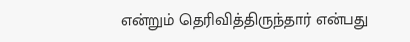என்றும் தெரிவித்திருந்தார் என்பது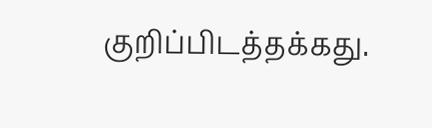குறிப்பிடத்தக்கது.